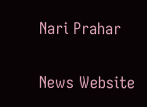Nari Prahar

News Website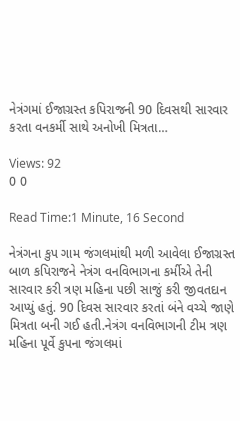નેત્રંગમાં ઈજાગ્રસ્ત કપિરાજની 90 દિવસથી સારવાર કરતા વનકર્મી સાથે અનોખી મિત્રતા…

Views: 92
0 0

Read Time:1 Minute, 16 Second

નેત્રંગના કુપ ગામ જંગલમાંથી મળી આવેલા ઈજાગ્રસ્ત બાળ કપિરાજને નેત્રંગ વનવિભાગના કર્મીએ તેની સારવાર કરી ત્રણ મહિના પછી સાજું કરી જીવતદાન આપ્યું હતું. 90 દિવસ સારવાર કરતાં બંને વચ્ચે જાણે મિત્રતા બની ગઈ હતી.નેત્રંગ વનવિભાગની ટીમ ત્રણ મહિના પૂર્વે કુપના જંગલમાં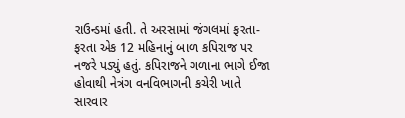રાઉન્ડમાં હતી. તે અરસામાં જંગલમાં ફરતા-ફરતા એક 12 મહિનાનું બાળ કપિરાજ પર નજરે પડ્યું હતું. કપિરાજને ગળાના ભાગે ઈજા હોવાથી નેત્રંગ વનવિભાગની કચેરી ખાતે સારવાર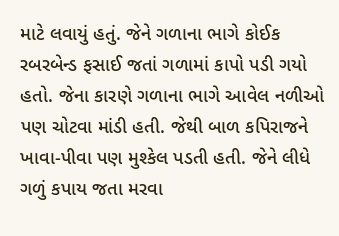માટે લવાયું હતું. જેને ગળાના ભાગે કોઈક રબરબેન્ડ ફસાઈ જતાં ગળામાં કાપો પડી ગયો હતો. જેના કારણે ગળાના ભાગે આવેલ નળીઓ પણ ચોટવા માંડી હતી. જેથી બાળ કપિરાજને ખાવા-પીવા પણ મુશ્કેલ પડતી હતી. જેને લીધે ગળું કપાય જતા મરવા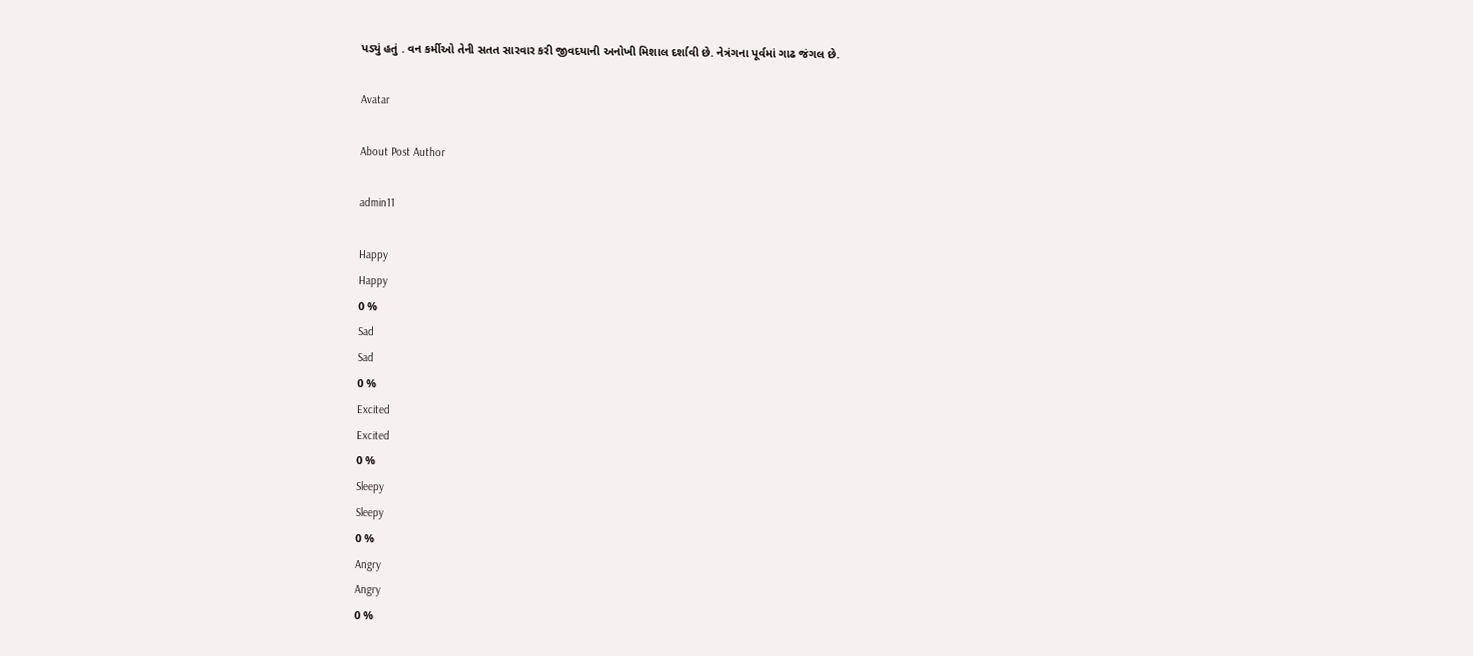પડ્યું હતું . વન કર્મીઓ તેની સતત સારવાર કરી જીવદયાની અનોખી મિશાલ દર્શાવી છે. નેત્રંગના પૂર્વમાં ગાઢ જંગલ છે.

Avatar

About Post Author

admin11

Happy
Happy
0 %
Sad
Sad
0 %
Excited
Excited
0 %
Sleepy
Sleepy
0 %
Angry
Angry
0 %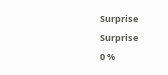Surprise
Surprise
0 %